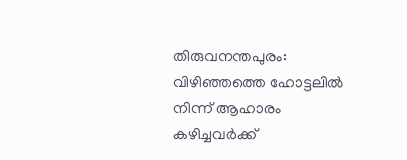തിരുവനന്തപുരം: വിഴിഞ്ഞത്തെ ഹോട്ടലിൽ നിന്ന് ആഹാരം കഴിച്ചവർക്ക്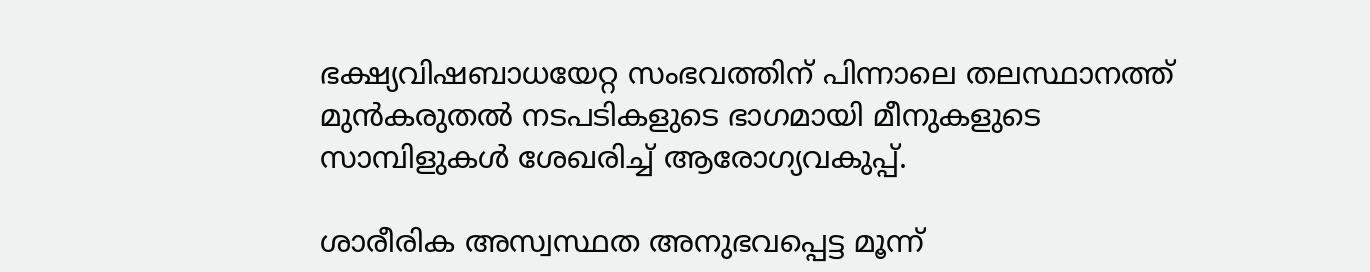ഭക്ഷ്യവിഷബാധയേറ്റ സംഭവത്തിന് പിന്നാലെ തലസ്ഥാനത്ത് മുൻകരുതൽ നടപടികളുടെ ഭാഗമായി മീനുകളുടെ സാമ്പിളുകള്‍ ശേഖരിച്ച് ആരോഗ്യവകുപ്പ്.

ശാരീരിക അസ്വസ്ഥത അനുഭവപ്പെട്ട മൂന്ന്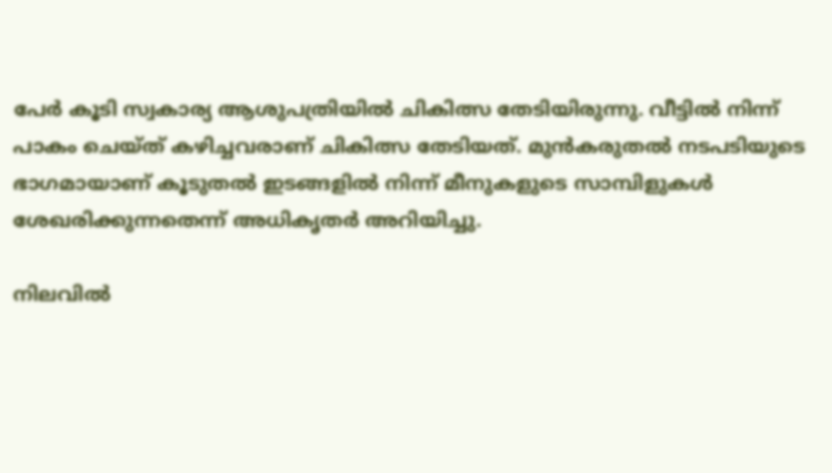പേര്‍ കൂടി സ്വകാര്യ ആശുപത്രിയിൽ ചികിത്സ തേടിയിരുന്നു. വീട്ടിൽ നിന്ന് പാകം ചെയ്ത് കഴിച്ചവരാണ് ചികിത്സ തേടിയത്. മുൻകരുതൽ നടപടിയുടെ ഭാഗമായാണ് കൂടുതൽ ഇടങ്ങളിൽ നിന്ന് മീനുകളുടെ സാമ്പിളുകള്‍ ശേഖരിക്കുന്നതെന്ന് അധികൃതര്‍ അറിയിച്ചു.

നിലവിൽ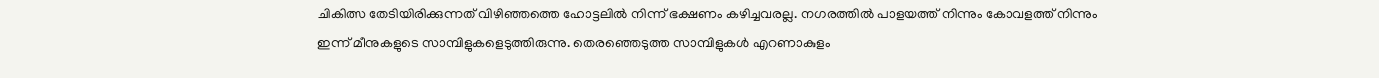ചികിത്സ തേടിയിരിക്കുന്നത് വിഴിഞ്ഞത്തെ ഹോട്ടലിൽ നിന്ന് ഭക്ഷണം കഴിച്ചവരല്ല. നഗരത്തിൽ പാളയത്ത് നിന്നും കോവളത്ത് നിന്നും ഇന്ന് മീനുകളുടെ സാമ്പിളുകളെടുത്തിരുന്നു. തെരഞ്ഞെടുത്ത സാമ്പിളുകൾ എറണാകുളം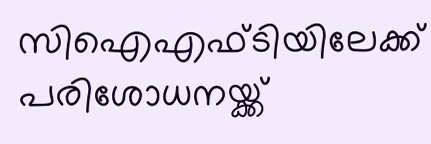സിഐഎഫ്ടിയിലേക്ക് പരിശോധനയ്ക്ക്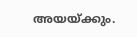അയയ്ക്കും.